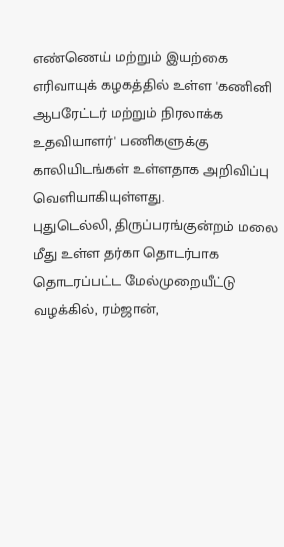எண்ணெய் மற்றும் இயற்கை எரிவாயுக் கழகத்தில் உள்ள 'கணினி ஆபரேட்டர் மற்றும் நிரலாக்க உதவியாளர்' பணிகளுக்கு காலியிடங்கள் உள்ளதாக அறிவிப்பு வெளியாகியுள்ளது.
புதுடெல்லி, திருப்பரங்குன்றம் மலை மீது உள்ள தர்கா தொடர்பாக தொடரப்பட்ட மேல்முறையீட்டு வழக்கில், ரம்ஜான்,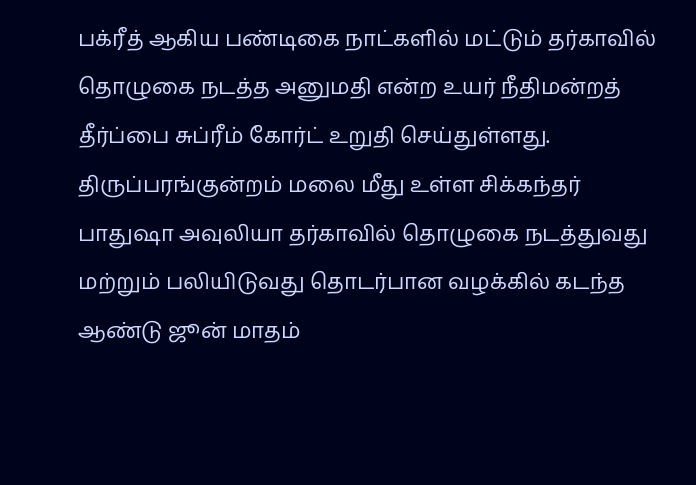பக்ரீத் ஆகிய பண்டிகை நாட்களில் மட்டும் தர்காவில் தொழுகை நடத்த அனுமதி என்ற உயர் நீதிமன்றத் தீர்ப்பை சுப்ரீம் கோர்ட் உறுதி செய்துள்ளது.
திருப்பரங்குன்றம் மலை மீது உள்ள சிக்கந்தர் பாதுஷா அவுலியா தர்காவில் தொழுகை நடத்துவது மற்றும் பலியிடுவது தொடர்பான வழக்கில் கடந்த ஆண்டு ஜூன் மாதம்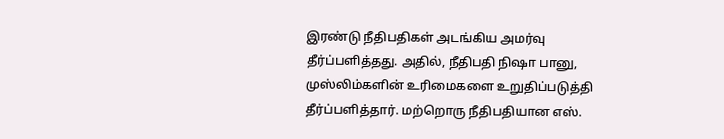இரண்டு நீதிபதிகள் அடங்கிய அமர்வு தீர்ப்பளித்தது. அதில், நீதிபதி நிஷா பானு, முஸ்லிம்களின் உரிமைகளை உறுதிப்படுத்தி தீர்ப்பளித்தார். மற்றொரு நீதிபதியான எஸ்.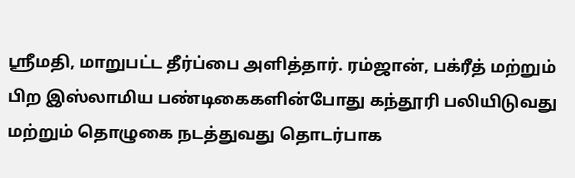ஸ்ரீமதி, மாறுபட்ட தீர்ப்பை அளித்தார். ரம்ஜான், பக்ரீத் மற்றும் பிற இஸ்லாமிய பண்டிகைகளின்போது கந்தூரி பலியிடுவது மற்றும் தொழுகை நடத்துவது தொடர்பாக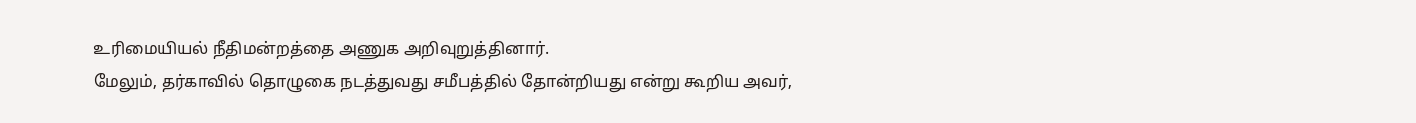உரிமையியல் நீதிமன்றத்தை அணுக அறிவுறுத்தினார்.
மேலும், தர்காவில் தொழுகை நடத்துவது சமீபத்தில் தோன்றியது என்று கூறிய அவர்,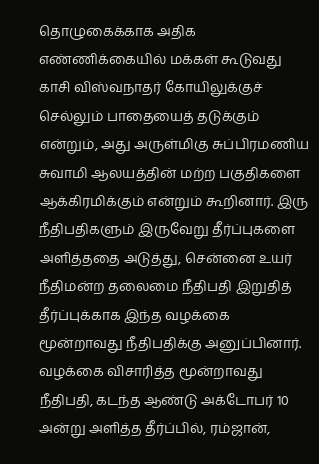தொழுகைக்காக அதிக எண்ணிக்கையில் மக்கள் கூடுவது காசி விஸ்வநாதர் கோயிலுக்குச் செல்லும் பாதையைத் தடுக்கும் என்றும், அது அருள்மிகு சுப்பிரமணிய சுவாமி ஆலயத்தின் மற்ற பகுதிகளை ஆக்கிரமிக்கும் என்றும் கூறினார். இரு நீதிபதிகளும் இருவேறு தீர்ப்புகளை அளித்ததை அடுத்து, சென்னை உயர் நீதிமன்ற தலைமை நீதிபதி இறுதித் தீர்ப்புக்காக இந்த வழக்கை மூன்றாவது நீதிபதிக்கு அனுப்பினார்.
வழக்கை விசாரித்த மூன்றாவது நீதிபதி, கடந்த ஆண்டு அக்டோபர் 10 அன்று அளித்த தீர்ப்பில், ரம்ஜான்,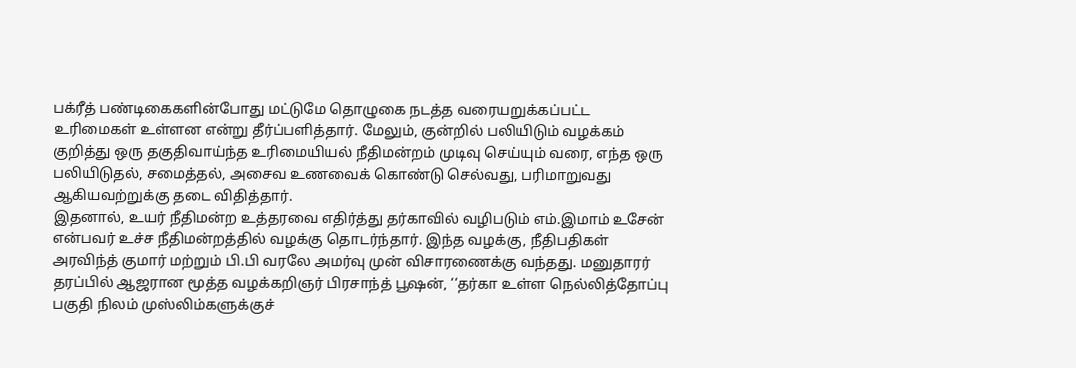பக்ரீத் பண்டிகைகளின்போது மட்டுமே தொழுகை நடத்த வரையறுக்கப்பட்ட உரிமைகள் உள்ளன என்று தீர்ப்பளித்தார். மேலும், குன்றில் பலியிடும் வழக்கம் குறித்து ஒரு தகுதிவாய்ந்த உரிமையியல் நீதிமன்றம் முடிவு செய்யும் வரை, எந்த ஒரு பலியிடுதல், சமைத்தல், அசைவ உணவைக் கொண்டு செல்வது, பரிமாறுவது ஆகியவற்றுக்கு தடை விதித்தார்.
இதனால், உயர் நீதிமன்ற உத்தரவை எதிர்த்து தர்காவில் வழிபடும் எம்.இமாம் உசேன் என்பவர் உச்ச நீதிமன்றத்தில் வழக்கு தொடர்ந்தார். இந்த வழக்கு, நீதிபதிகள் அரவிந்த் குமார் மற்றும் பி.பி வரலே அமர்வு முன் விசாரணைக்கு வந்தது. மனுதாரர் தரப்பில் ஆஜரான மூத்த வழக்கறிஞர் பிரசாந்த் பூஷன், ‘‘தர்கா உள்ள நெல்லித்தோப்பு பகுதி நிலம் முஸ்லிம்களுக்குச்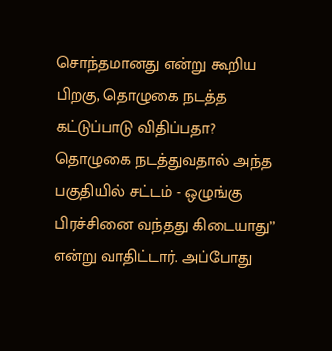சொந்தமானது என்று கூறிய பிறகு, தொழுகை நடத்த கட்டுப்பாடு விதிப்பதா?
தொழுகை நடத்துவதால் அந்த பகுதியில் சட்டம் - ஒழுங்கு பிரச்சினை வந்தது கிடையாது’’ என்று வாதிட்டார். அப்போது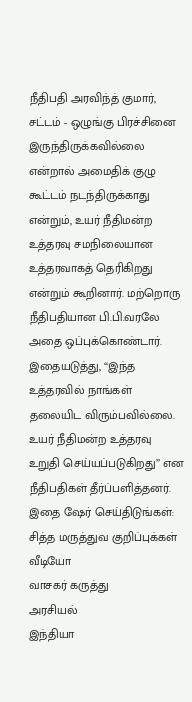நீதிபதி அரவிந்த் குமார், சட்டம் - ஒழுங்கு பிரச்சினை இருந்திருக்கவில்லை என்றால் அமைதிக் குழு கூட்டம் நடந்திருக்காது என்றும், உயர் நீதிமன்ற உத்தரவு சமநிலையான உத்தரவாகத் தெரிகிறது என்றும் கூறினார். மற்றொரு நீதிபதியான பி.பி.வரலே அதை ஒப்புக்கொண்டார். இதையடுத்து, ‘‘இந்த உத்தரவில் நாங்கள் தலையிட விரும்பவில்லை. உயர் நீதிமன்ற உத்தரவு உறுதி செய்யப்படுகிறது’’ என நீதிபதிகள் தீர்ப்பளித்தனர்.
இதை ஷேர் செய்திடுங்கள்:
சித்த மருத்துவ குறிப்புக்கள்
வீடியோ
வாசகர் கருத்து
அரசியல்
இந்தியா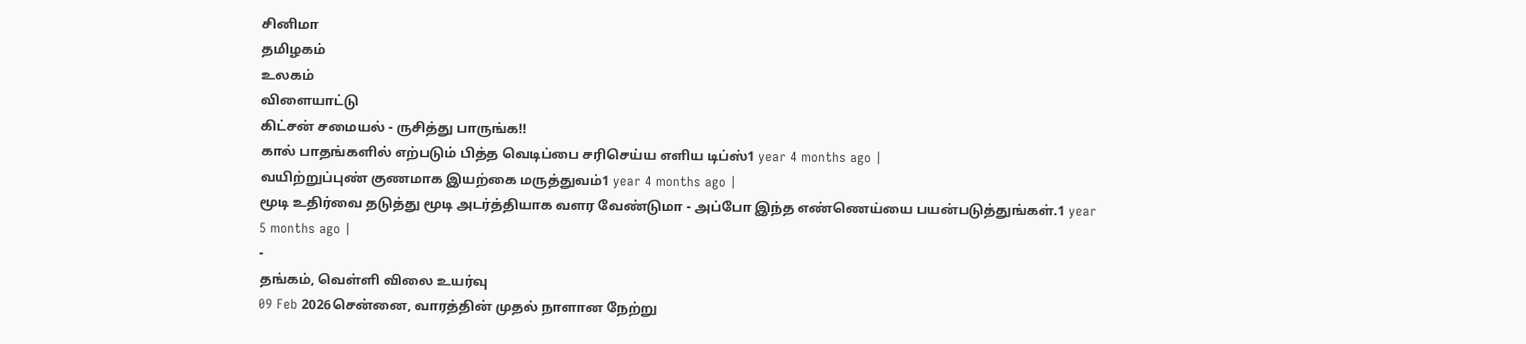சினிமா
தமிழகம்
உலகம்
விளையாட்டு
கிட்சன் சமையல் - ருசித்து பாருங்க!!
கால் பாதங்களில் எற்படும் பித்த வெடிப்பை சரிசெய்ய எளிய டிப்ஸ்1 year 4 months ago |
வயிற்றுப்புண் குணமாக இயற்கை மருத்துவம்1 year 4 months ago |
மூடி உதிர்வை தடுத்து மூடி அடர்த்தியாக வளர வேண்டுமா - அப்போ இந்த எண்ணெய்யை பயன்படுத்துங்கள்.1 year 5 months ago |
-
தங்கம், வெள்ளி விலை உயர்வு
09 Feb 2026சென்னை, வாரத்தின் முதல் நாளான நேற்று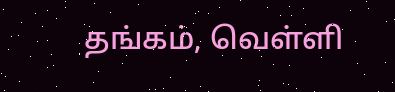தங்கம், வெள்ளி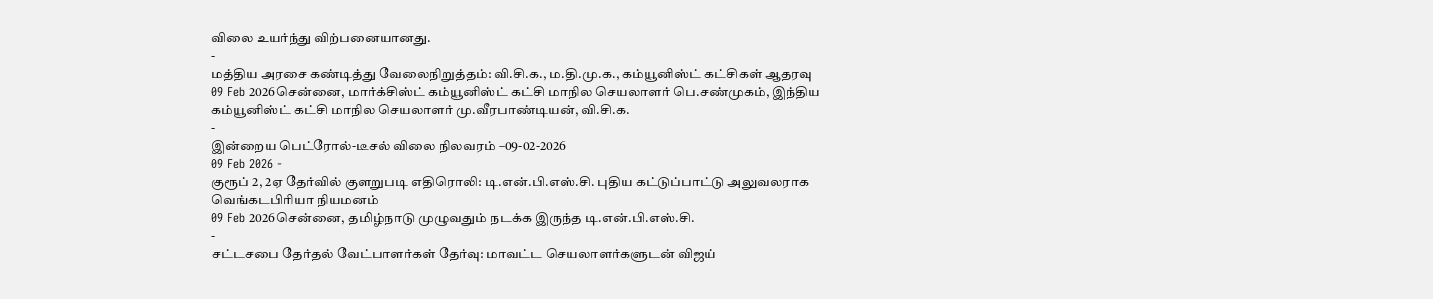விலை உயர்ந்து விற்பனையானது.
-
மத்திய அரசை கண்டித்து வேலைநிறுத்தம்: வி.சி.க., ம.தி.மு.க., கம்யூனிஸ்ட் கட்சிகள் ஆதரவு
09 Feb 2026சென்னை, மார்க்சிஸ்ட் கம்யூனிஸ்ட் கட்சி மாநில செயலாளர் பெ.சண்முகம், இந்திய கம்யூனிஸ்ட் கட்சி மாநில செயலாளர் மு.வீரபாண்டியன், வி.சி.க.
-
இன்றைய பெட்ரோல்-டீசல் விலை நிலவரம் –09-02-2026
09 Feb 2026 -
குரூப் 2, 2ஏ தேர்வில் குளறுபடி எதிரொலி: டி.என்.பி.எஸ்.சி. புதிய கட்டுப்பாட்டு அலுவலராக வெங்கடபிரியா நியமனம்
09 Feb 2026சென்னை, தமிழ்நாடு முழுவதும் நடக்க இருந்த டி.என்.பி.எஸ்.சி.
-
சட்டசபை தேர்தல் வேட்பாளர்கள் தேர்வு: மாவட்ட செயலாளர்களுடன் விஜய்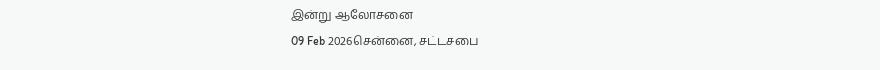இன்று ஆலோசனை
09 Feb 2026சென்னை, சட்டசபை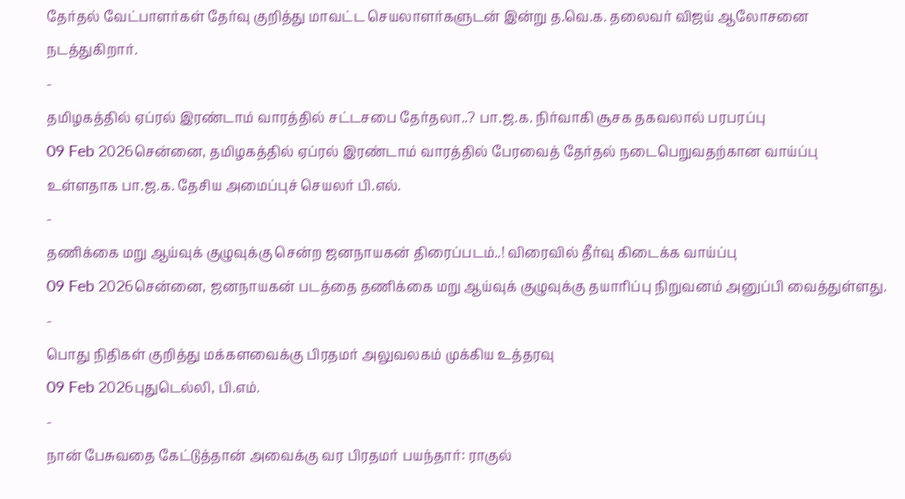தேர்தல் வேட்பாளர்கள் தேர்வு குறித்து மாவட்ட செயலாளர்களுடன் இன்று த.வெ.க. தலைவர் விஜய் ஆலோசனை நடத்துகிறார்.
-
தமிழகத்தில் ஏப்ரல் இரண்டாம் வாரத்தில் சட்டசபை தேர்தலா..? பா.ஜ.க. நிர்வாகி சூசக தகவலால் பரபரப்பு
09 Feb 2026சென்னை, தமிழகத்தில் ஏப்ரல் இரண்டாம் வாரத்தில் பேரவைத் தேர்தல் நடைபெறுவதற்கான வாய்ப்பு உள்ளதாக பா.ஜ.க. தேசிய அமைப்புச் செயலர் பி.எல்.
-
தணிக்கை மறு ஆய்வுக் குழுவுக்கு சென்ற ஜனநாயகன் திரைப்படம்..! விரைவில் தீர்வு கிடைக்க வாய்ப்பு
09 Feb 2026சென்னை, ஜனநாயகன் படத்தை தணிக்கை மறு ஆய்வுக் குழுவுக்கு தயாரிப்பு நிறுவனம் அனுப்பி வைத்துள்ளது.
-
பொது நிதிகள் குறித்து மக்களவைக்கு பிரதமர் அலுவலகம் முக்கிய உத்தரவு
09 Feb 2026புதுடெல்லி, பி.எம்.
-
நான் பேசுவதை கேட்டுத்தான் அவைக்கு வர பிரதமர் பயந்தார்: ராகுல்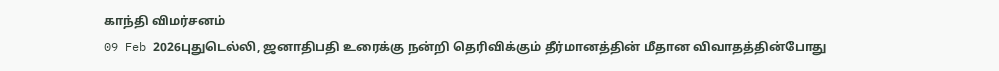காந்தி விமர்சனம்
09 Feb 2026புதுடெல்லி, ஜனாதிபதி உரைக்கு நன்றி தெரிவிக்கும் தீர்மானத்தின் மீதான விவாதத்தின்போது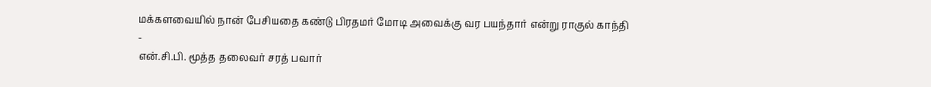மக்களவையில் நான் பேசியதை கண்டு பிரதமர் மோடி அவைக்கு வர பயந்தார் என்று ராகுல் காந்தி
-
என்.சி.பி. மூத்த தலைவர் சரத் பவார்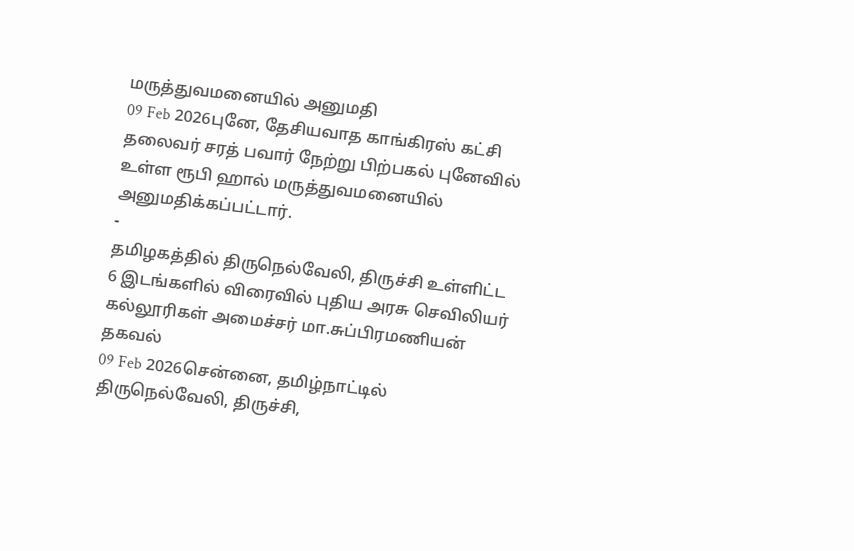மருத்துவமனையில் அனுமதி
09 Feb 2026புனே, தேசியவாத காங்கிரஸ் கட்சி தலைவர் சரத் பவார் நேற்று பிற்பகல் புனேவில் உள்ள ரூபி ஹால் மருத்துவமனையில் அனுமதிக்கப்பட்டார்.
-
தமிழகத்தில் திருநெல்வேலி, திருச்சி உள்ளிட்ட 6 இடங்களில் விரைவில் புதிய அரசு செவிலியர் கல்லூரிகள் அமைச்சர் மா.சுப்பிரமணியன் தகவல்
09 Feb 2026சென்னை, தமிழ்நாட்டில் திருநெல்வேலி, திருச்சி,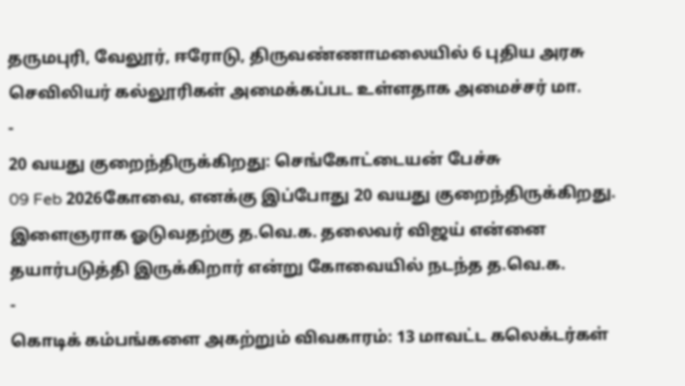தருமபுரி, வேலூர், ஈரோடு, திருவண்ணாமலையில் 6 புதிய அரசு செவிலியர் கல்லூரிகள் அமைக்கப்பட உள்ளதாக அமைச்சர் மா.
-
20 வயது குறைந்திருக்கிறது: செங்கோட்டையன் பேச்சு
09 Feb 2026கோவை, எனக்கு இப்போது 20 வயது குறைந்திருக்கிறது. இளைஞராக ஓடுவதற்கு த.வெ.க. தலைவர் விஜய் என்னை தயார்படுத்தி இருக்கிறார் என்று கோவையில் நடந்த த.வெ.க.
-
கொடிக் கம்பங்களை அகற்றும் விவகாரம்: 13 மாவட்ட கலெக்டர்கள்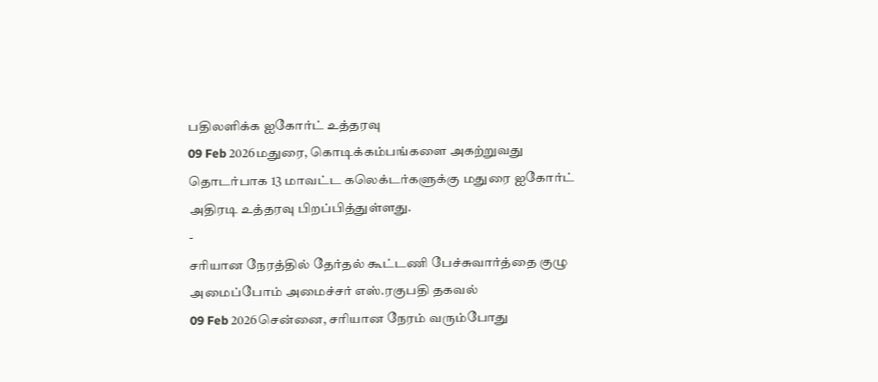பதிலளிக்க ஐகோர்ட் உத்தரவு
09 Feb 2026மதுரை, கொடிக்கம்பங்களை அகற்றுவது தொடர்பாக 13 மாவட்ட கலெக்டர்களுக்கு மதுரை ஐகோர்ட் அதிரடி உத்தரவு பிறப்பித்துள்ளது.
-
சரியான நேரத்தில் தேர்தல் கூட்டணி பேச்சுவார்த்தை குழு அமைப்போம் அமைச்சர் எஸ்.ரகுபதி தகவல்
09 Feb 2026சென்னை, சரியான நேரம் வரும்போது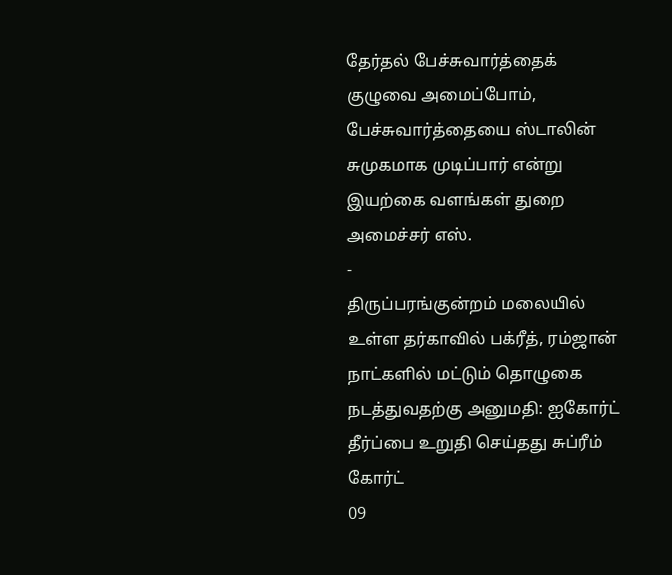தேர்தல் பேச்சுவார்த்தைக் குழுவை அமைப்போம், பேச்சுவார்த்தையை ஸ்டாலின் சுமுகமாக முடிப்பார் என்று இயற்கை வளங்கள் துறை அமைச்சர் எஸ்.
-
திருப்பரங்குன்றம் மலையில் உள்ள தர்காவில் பக்ரீத், ரம்ஜான் நாட்களில் மட்டும் தொழுகை நடத்துவதற்கு அனுமதி: ஐகோர்ட் தீர்ப்பை உறுதி செய்தது சுப்ரீம் கோர்ட்
09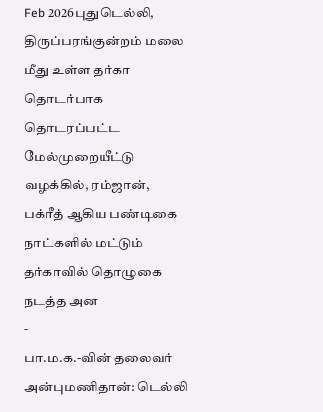Feb 2026புதுடெல்லி, திருப்பரங்குன்றம் மலை மீது உள்ள தர்கா தொடர்பாக தொடரப்பட்ட மேல்முறையீட்டு வழக்கில், ரம்ஜான், பக்ரீத் ஆகிய பண்டிகை நாட்களில் மட்டும் தர்காவில் தொழுகை நடத்த அன
-
பா.ம.க.-வின் தலைவர் அன்புமணிதான்: டெல்லி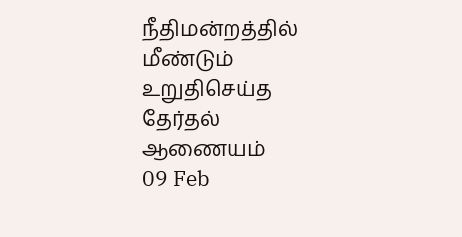நீதிமன்றத்தில் மீண்டும் உறுதிசெய்த தேர்தல் ஆணையம்
09 Feb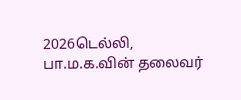2026டெல்லி, பா.ம.க.வின் தலைவர்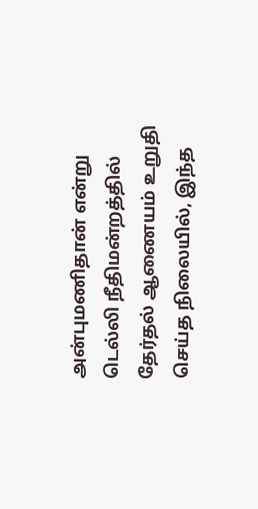அன்புமணிதான் என்று டெல்லி நீதிமன்றத்தில் தேர்தல் ஆணையம் உறுதி செய்த நிலையில், இந்த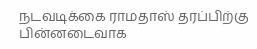நடவடிக்கை ராமதாஸ் தரப்பிற்கு பின்னடைவாக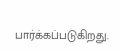பார்க்கப்படுகிறது.